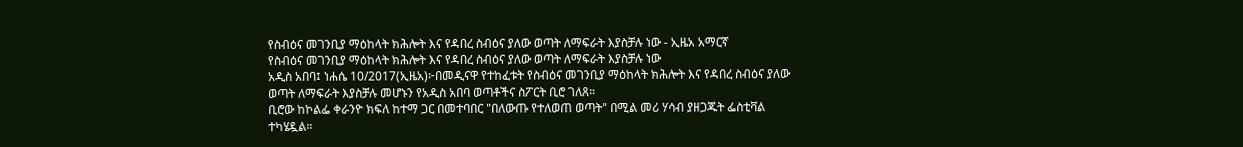የስብዕና መገንቢያ ማዕከላት ክሕሎት እና የዳበረ ስብዕና ያለው ወጣት ለማፍራት እያስቻሉ ነው - ኢዜአ አማርኛ
የስብዕና መገንቢያ ማዕከላት ክሕሎት እና የዳበረ ስብዕና ያለው ወጣት ለማፍራት እያስቻሉ ነው
አዲስ አበባ፤ ነሐሴ 10/2017(ኢዜአ)፦በመዲናዋ የተከፈቱት የስብዕና መገንቢያ ማዕከላት ክሕሎት እና የዳበረ ስብዕና ያለው ወጣት ለማፍራት እያስቻሉ መሆኑን የአዲስ አበባ ወጣቶችና ስፖርት ቢሮ ገለጸ።
ቢሮው ከኮልፌ ቀራንዮ ክፍለ ከተማ ጋር በመተባበር "በለውጡ የተለወጠ ወጣት" በሚል መሪ ሃሳብ ያዘጋጁት ፌስቲቫል ተካሄዷል።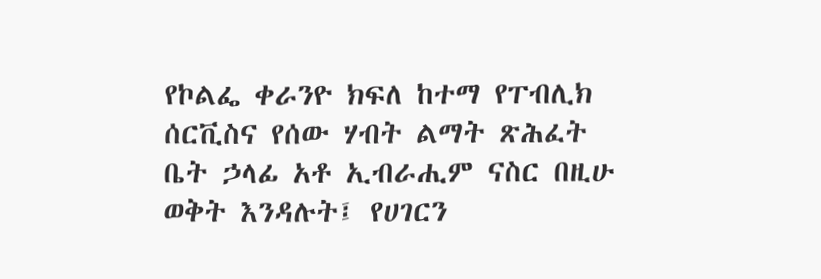የኮልፌ ቀራንዮ ክፍለ ከተማ የፐብሊክ ሰርቪስና የሰው ሃብት ልማት ጽሕፈት ቤት ኃላፊ አቶ ኢብራሒም ናስር በዚሁ ወቅት እንዳሉት፤ የሀገርን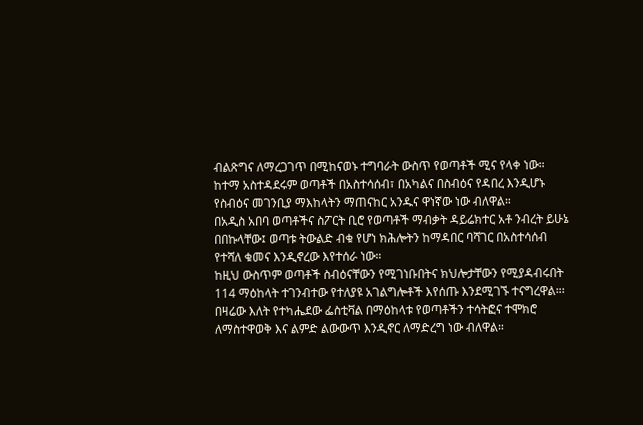ብልጽግና ለማረጋገጥ በሚከናወኑ ተግባራት ውስጥ የወጣቶች ሚና የላቀ ነው።
ከተማ አስተዳደሩም ወጣቶች በአስተሳሰብ፣ በአካልና በስብዕና የዳበረ እንዲሆኑ የስብዕና መገንቢያ ማእከላትን ማጠናከር አንዱና ዋነኛው ነው ብለዋል።
በአዲስ አበባ ወጣቶችና ስፖርት ቢሮ የወጣቶች ማብቃት ዳይሬክተር አቶ ንብረት ይሁኔ በበኩላቸው፤ ወጣቱ ትውልድ ብቁ የሆነ ክሕሎትን ከማዳበር ባሻገር በአስተሳሰብ የተሻለ ቁመና እንዲኖረው እየተሰራ ነው።
ከዚህ ውስጥም ወጣቶች ስብዕናቸውን የሚገነቡበትና ክህሎታቸውን የሚያዳብሩበት 114 ማዕከላት ተገንብተው የተለያዩ አገልግሎቶች እየሰጡ እንደሚገኙ ተናግረዋል።፡
በዛሬው እለት የተካሔደው ፌስቲቫል በማዕከላቱ የወጣቶችን ተሳትፎና ተሞክሮ ለማስተዋወቅ እና ልምድ ልውውጥ እንዲኖር ለማድረግ ነው ብለዋል።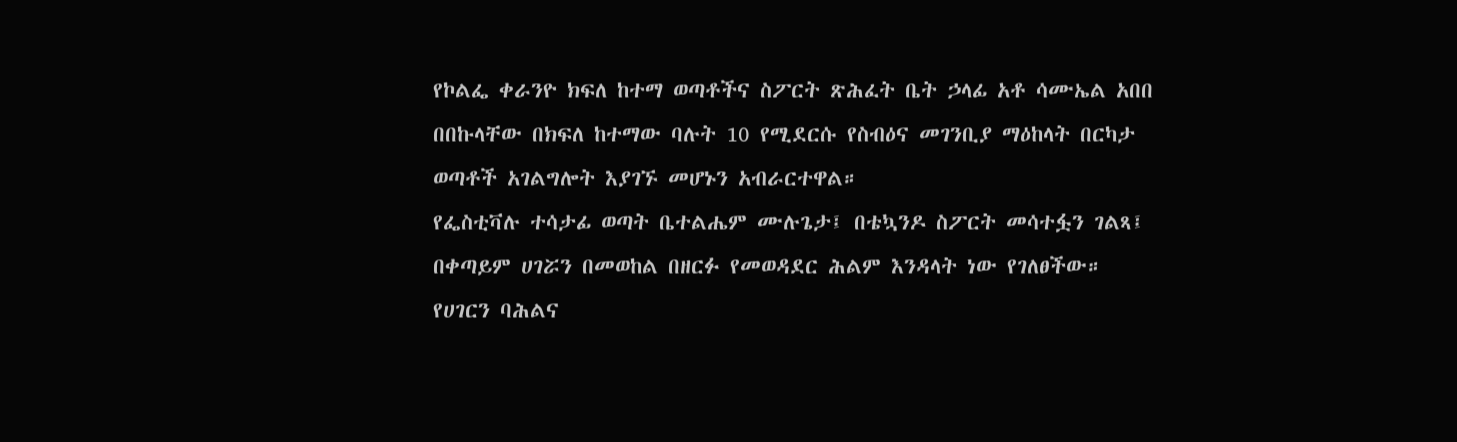የኮልፌ ቀራንዮ ክፍለ ከተማ ወጣቶችና ስፖርት ጽሕፈት ቤት ኃላፊ አቶ ሳሙኤል አበበ በበኩላቸው በክፍለ ከተማው ባሉት 10 የሚደርሱ የስብዕና መገንቢያ ማዕከላት በርካታ ወጣቶች አገልግሎት እያገኙ መሆኑን አብራርተዋል።
የፌስቲቫሉ ተሳታፊ ወጣት ቤተልሔም ሙሉጌታ፤ በቴኳንዶ ስፖርት መሳተፏን ገልጻ፤ በቀጣይም ሀገሯን በመወከል በዘርፉ የመወዳደር ሕልም እንዳላት ነው የገለፀችው።
የሀገርን ባሕልና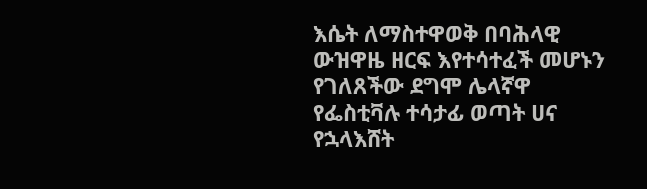እሴት ለማስተዋወቅ በባሕላዊ ውዝዋዜ ዘርፍ እየተሳተፈች መሆኑን የገለጸችው ደግሞ ሌላኛዋ የፌስቲቫሉ ተሳታፊ ወጣት ሀና የኋላእሸት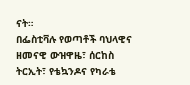ናት።
በፌስቲቫሉ የወጣቶች ባህላዊና ዘመናዊ ውዝዋዜ፣ ሰርከስ ትርኢት፣ የቴኳንዶና የካራቴ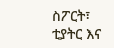ስፖርት፣ ቲያትር እና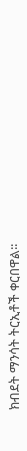ክብደት ማንሳት ትርኢቶች ቀርበዋል፡፡